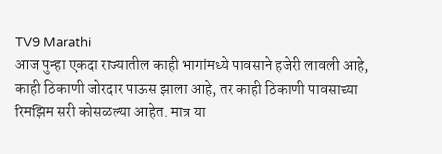TV9 Marathi
आज पुन्हा एकदा राज्यातील काही भागांमध्ये पावसाने हजेरी लावली आहे, काही ठिकाणी जोरदार पाऊस झाला आहे, तर काही ठिकाणी पावसाच्या रिमझिम सरी कोसळल्या आहेत. मात्र या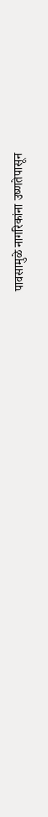पावसामुळे नागरिकांना उष्णतेपासून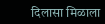दिलासा मिळाला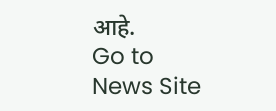आहे.
Go to News Site